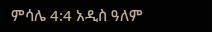ምሳሌ 4:4 አዲስ ዓለም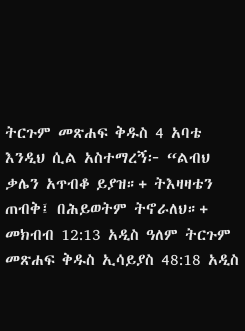ትርጉም መጽሐፍ ቅዱስ 4 አባቴ እንዲህ ሲል አስተማረኝ፦ “ልብህ ቃሌን አጥብቆ ይያዝ።+ ትእዛዛቴን ጠብቅ፤ በሕይወትም ትኖራለህ።+ መክብብ 12:13 አዲስ ዓለም ትርጉም መጽሐፍ ቅዱስ ኢሳይያስ 48:18 አዲስ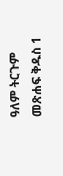ዓለም ትርጉም መጽሐፍ ቅዱስ 1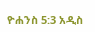ዮሐንስ 5:3 አዲስ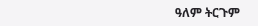ዓለም ትርጉም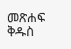መጽሐፍ ቅዱስ